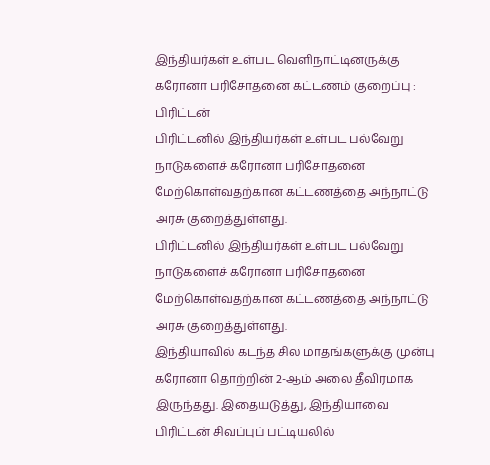இந்தியர்கள் உள்பட வெளிநாட்டினருக்கு கரோனா பரிசோதனை கட்டணம் குறைப்பு : பிரிட்டன்
பிரிட்டனில் இந்தியர்கள் உள்பட பல்வேறு நாடுகளைச் கரோனா பரிசோதனை மேற்கொள்வதற்கான கட்டணத்தை அந்நாட்டு அரசு குறைத்துள்ளது.
பிரிட்டனில் இந்தியர்கள் உள்பட பல்வேறு நாடுகளைச் கரோனா பரிசோதனை மேற்கொள்வதற்கான கட்டணத்தை அந்நாட்டு அரசு குறைத்துள்ளது.
இந்தியாவில் கடந்த சில மாதங்களுக்கு முன்பு கரோனா தொற்றின் 2-ஆம் அலை தீவிரமாக இருந்தது. இதையடுத்து, இந்தியாவை பிரிட்டன் சிவப்புப் பட்டியலில்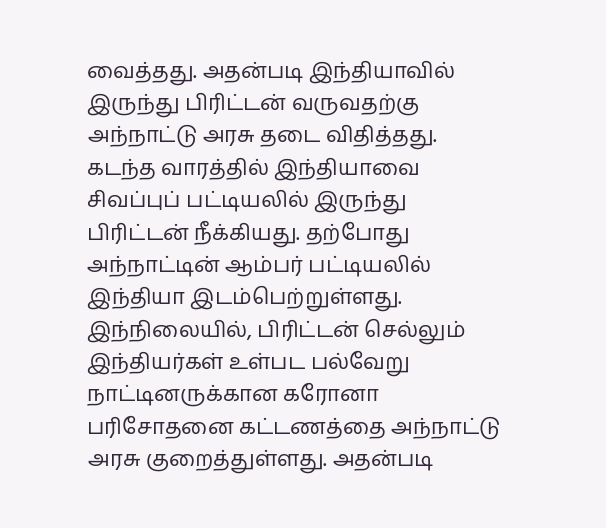வைத்தது. அதன்படி இந்தியாவில் இருந்து பிரிட்டன் வருவதற்கு அந்நாட்டு அரசு தடை விதித்தது. கடந்த வாரத்தில் இந்தியாவை சிவப்புப் பட்டியலில் இருந்து பிரிட்டன் நீக்கியது. தற்போது அந்நாட்டின் ஆம்பர் பட்டியலில் இந்தியா இடம்பெற்றுள்ளது.
இந்நிலையில், பிரிட்டன் செல்லும் இந்தியர்கள் உள்பட பல்வேறு நாட்டினருக்கான கரோனா பரிசோதனை கட்டணத்தை அந்நாட்டு அரசு குறைத்துள்ளது. அதன்படி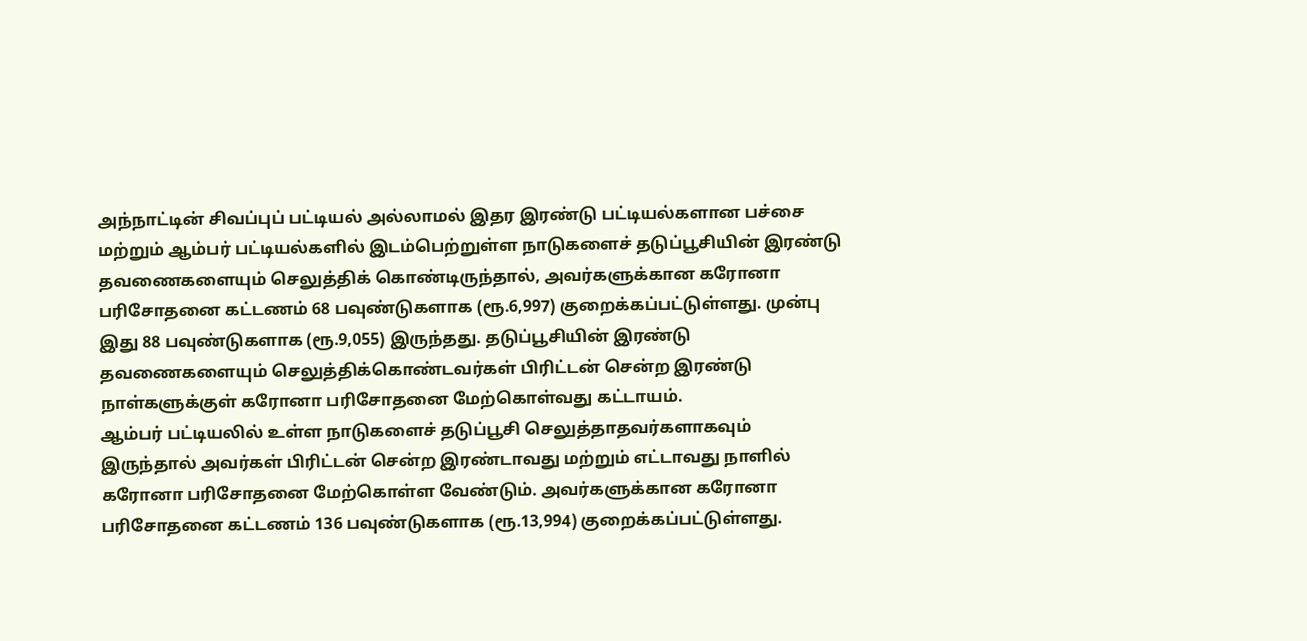அந்நாட்டின் சிவப்புப் பட்டியல் அல்லாமல் இதர இரண்டு பட்டியல்களான பச்சை மற்றும் ஆம்பர் பட்டியல்களில் இடம்பெற்றுள்ள நாடுகளைச் தடுப்பூசியின் இரண்டு தவணைகளையும் செலுத்திக் கொண்டிருந்தால், அவர்களுக்கான கரோனா பரிசோதனை கட்டணம் 68 பவுண்டுகளாக (ரூ.6,997) குறைக்கப்பட்டுள்ளது. முன்பு இது 88 பவுண்டுகளாக (ரூ.9,055) இருந்தது. தடுப்பூசியின் இரண்டு தவணைகளையும் செலுத்திக்கொண்டவர்கள் பிரிட்டன் சென்ற இரண்டு நாள்களுக்குள் கரோனா பரிசோதனை மேற்கொள்வது கட்டாயம்.
ஆம்பர் பட்டியலில் உள்ள நாடுகளைச் தடுப்பூசி செலுத்தாதவர்களாகவும் இருந்தால் அவர்கள் பிரிட்டன் சென்ற இரண்டாவது மற்றும் எட்டாவது நாளில் கரோனா பரிசோதனை மேற்கொள்ள வேண்டும். அவர்களுக்கான கரோனா பரிசோதனை கட்டணம் 136 பவுண்டுகளாக (ரூ.13,994) குறைக்கப்பட்டுள்ளது.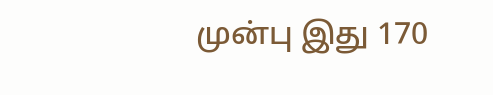முன்பு இது 170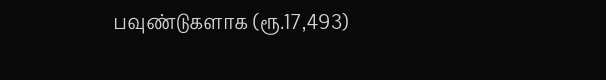பவுண்டுகளாக (ரூ.17,493)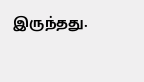இருந்தது.